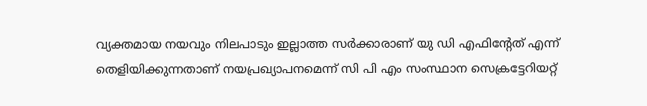വ്യക്തമായ നയവും നിലപാടും ഇല്ലാത്ത സർക്കാരാണ് യു ഡി എഫിന്റേത് എന്ന് തെളിയിക്കുന്നതാണ് നയപ്രഖ്യാപനമെന്ന് സി പി എം സംസ്ഥാന സെക്രട്ടേറിയറ്റ്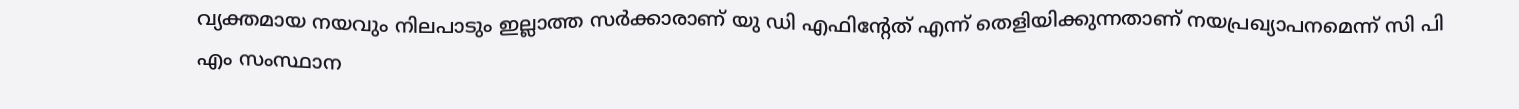വ്യക്തമായ നയവും നിലപാടും ഇല്ലാത്ത സർക്കാരാണ് യു ഡി എഫിന്റേത് എന്ന് തെളിയിക്കുന്നതാണ് നയപ്രഖ്യാപനമെന്ന് സി പി എം സംസ്ഥാന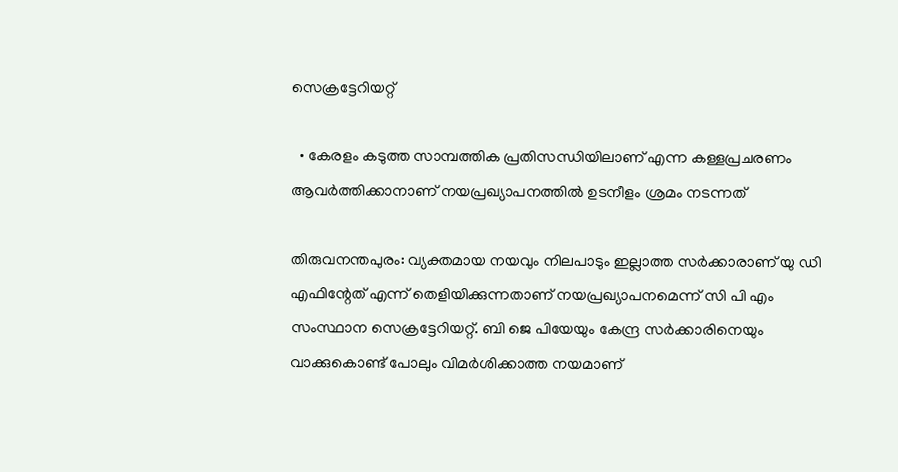സെക്രട്ടേറിയറ്റ്

  • കേരളം കടുത്ത സാമ്പത്തിക പ്രതിസന്ധിയിലാണ് എന്ന കള്ളപ്രചരണം ആവർത്തിക്കാനാണ് നയപ്രഖ്യാപനത്തിൽ ഉടനീളം ശ്രമം നടന്നത്

തിരുവനന്തപുരം: വ്യക്തമായ നയവും നിലപാടും ഇല്ലാത്ത സർക്കാരാണ് യു ഡി എഫിന്റേത് എന്ന് തെളിയിക്കുന്നതാണ് നയപ്രഖ്യാപനമെന്ന് സി പി എം സംസ്ഥാന സെക്രട്ടേറിയറ്റ്. ബി ജെ പിയേയും കേന്ദ്ര സർക്കാരിനെയും വാക്കുകൊണ്ട് പോലും വിമർശിക്കാത്ത നയമാണ്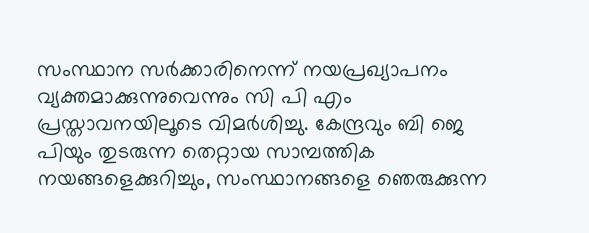സംസ്ഥാന സർക്കാരിനെന്ന് നയപ്രഖ്യാപനം വ്യക്തമാക്കുന്നുവെന്നും സി പി എം പ്രസ്താവനയിലൂടെ വിമർശിച്ചു. കേന്ദ്രവും ബി ജെ പിയും തുടരുന്ന തെറ്റായ സാമ്പത്തിക നയങ്ങളെക്കുറിച്ചും, സംസ്ഥാനങ്ങളെ ഞെരുക്കുന്ന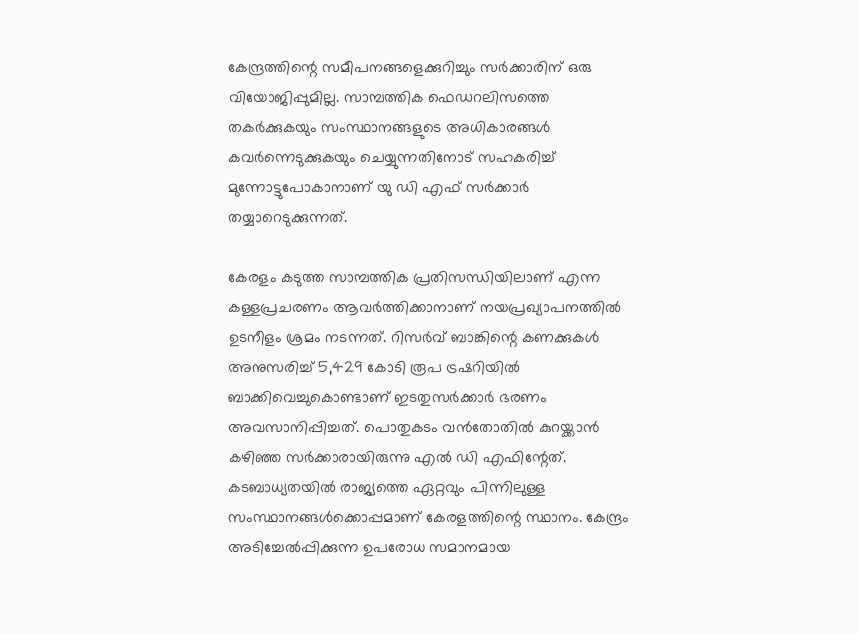കേന്ദ്രത്തിന്റെ സമീപനങ്ങളെക്കുറിച്ചും സർക്കാരിന് ഒരു വിയോജിപ്പുമില്ല. സാമ്പത്തിക ഫെഡറലിസത്തെ തകർക്കുകയും സംസ്ഥാനങ്ങളുടെ അധികാരങ്ങൾ കവർന്നെടുക്കുകയും ചെയ്യുന്നതിനോട് സഹകരിച്ച് മുന്നോട്ടുപോകാനാണ് യു ഡി എഫ് സർക്കാർ തയ്യാറെടുക്കുന്നത്.

കേരളം കടുത്ത സാമ്പത്തിക പ്രതിസന്ധിയിലാണ് എന്ന കള്ളപ്രചരണം ആവർത്തിക്കാനാണ് നയപ്രഖ്യാപനത്തിൽ ഉടനീളം ശ്രമം നടന്നത്. റിസർവ് ബാങ്കിന്റെ കണക്കുകൾ അനുസരിച്ച് 5,429 കോടി രൂപ ട്രഷറിയിൽ ബാക്കിവെച്ചുകൊണ്ടാണ് ഇടതുസർക്കാർ ഭരണം അവസാനിപ്പിച്ചത്. പൊതുകടം വൻതോതിൽ കുറയ്ക്കാൻ കഴിഞ്ഞ സർക്കാരായിരുന്നു എൽ ഡി എഫിന്റേത്. കടബാധ്യതയിൽ രാജ്യത്തെ ഏറ്റവും പിന്നിലുള്ള സംസ്ഥാനങ്ങൾക്കൊപ്പമാണ് കേരളത്തിന്റെ സ്ഥാനം. കേന്ദ്രം അടിച്ചേൽപ്പിക്കുന്ന ഉപരോധ സമാനമായ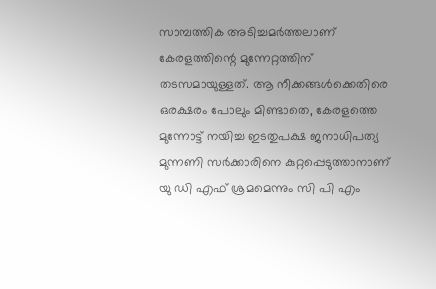സാമ്പത്തിക അടിച്ചമർത്തലാണ് കേരളത്തിന്റെ മുന്നേറ്റത്തിന് തടസമായുള്ളത്. ആ നീക്കങ്ങൾക്കെതിരെ ഒരക്ഷരം പോലും മിണ്ടാതെ, കേരളത്തെ മുന്നോട്ട് നയിച്ച ഇടതുപക്ഷ ജനാധിപത്യ മുന്നണി സർക്കാരിനെ കുറ്റപ്പെടുത്താനാണ് യു ഡി എഫ് ശ്രമമെന്നും സി പി എം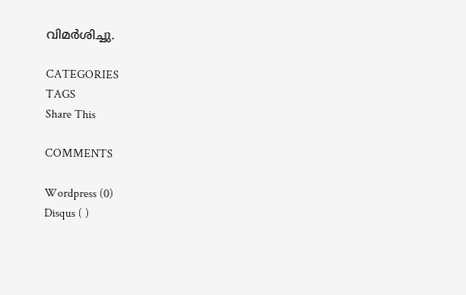വിമർശിച്ചു.

CATEGORIES
TAGS
Share This

COMMENTS

Wordpress (0)
Disqus ( )